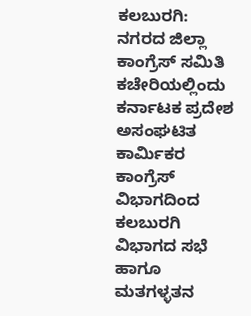ಕಲಬುರಗಿ: ನಗರದ ಜಿಲ್ಲಾ ಕಾಂಗ್ರೆಸ್ ಸಮಿತಿ ಕಚೇರಿಯಲ್ಲಿಂದು ಕರ್ನಾಟಕ ಪ್ರದೇಶ ಅಸಂಘಟಿತ ಕಾರ್ಮಿಕರ ಕಾಂಗ್ರೆಸ್ ವಿಭಾಗದಿಂದ ಕಲಬುರಗಿ ವಿಭಾಗದ ಸಭೆ ಹಾಗೂ ಮತಗಳ್ಳತನ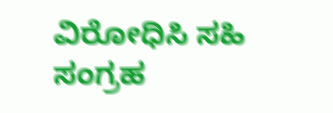ವಿರೋಧಿಸಿ ಸಹಿ ಸಂಗ್ರಹ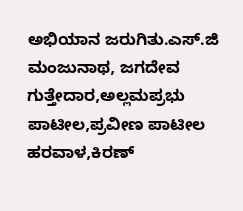ಅಭಿಯಾನ ಜರುಗಿತು.ಎಸ್.ಜಿ ಮಂಜುನಾಥ, ಜಗದೇವ ಗುತ್ತೇದಾರ,ಅಲ್ಲಮಪ್ರಭು ಪಾಟೀಲ,ಪ್ರವೀಣ ಪಾಟೀಲ ಹರವಾಳ,ಕಿರಣ್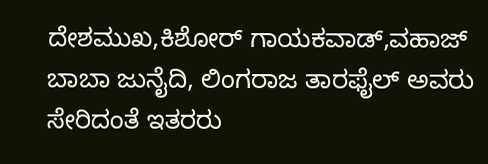ದೇಶಮುಖ,ಕಿಶೋರ್ ಗಾಯಕವಾಡ್,ವಹಾಜ್ ಬಾಬಾ ಜುನೈದಿ, ಲಿಂಗರಾಜ ತಾರಫೈಲ್ ಅವರು ಸೇರಿದಂತೆ ಇತರರು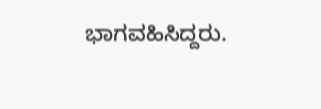ಭಾಗವಹಿಸಿದ್ದರು.